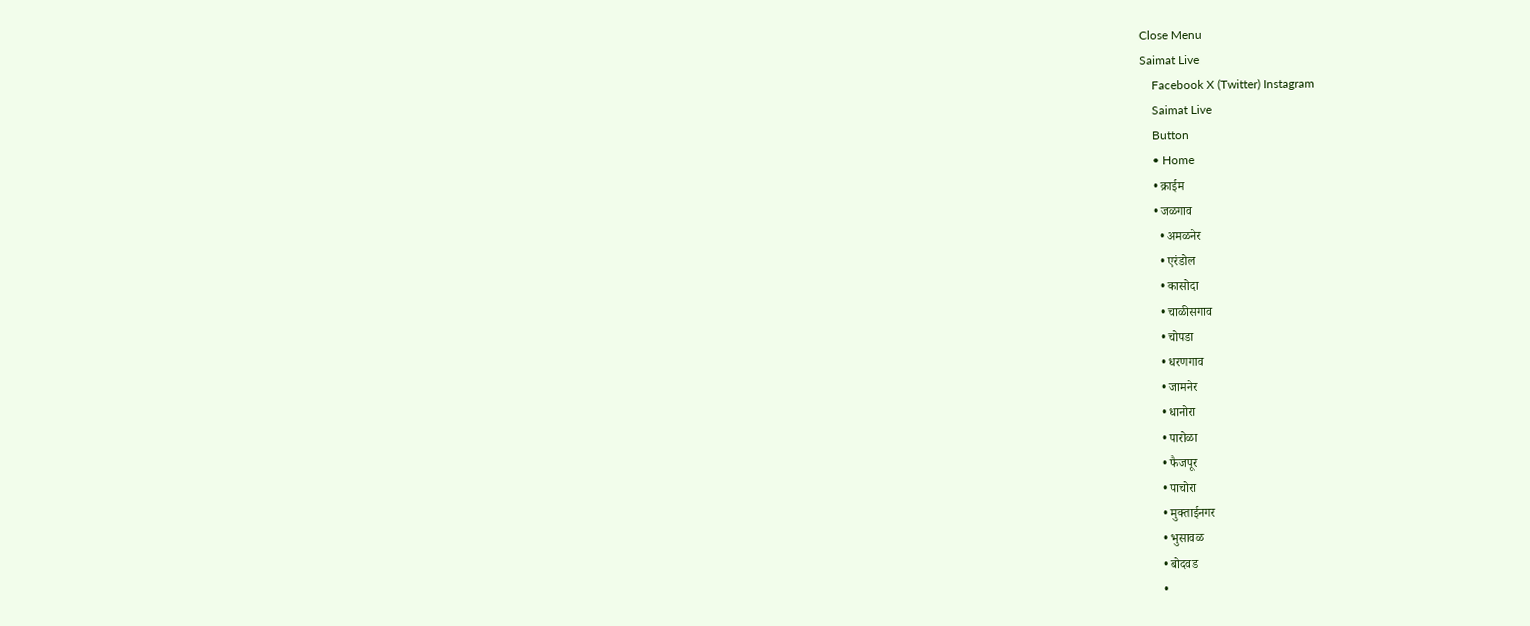Close Menu
Saimat Live
    Facebook X (Twitter) Instagram
    Saimat Live
    Button
    • Home
    • क्राईम
    • जळगाव
      • अमळनेर
      • एरंडोल
      • कासोदा
      • चाळीसगाव
      • चोपडा
      • धरणगाव
      • जामनेर
      • धानोरा
      • पारोळा
      • फैजपूर
      • पाचोरा
      • मुक्ताईनगर
      • भुसावळ
      • बोदवड
      •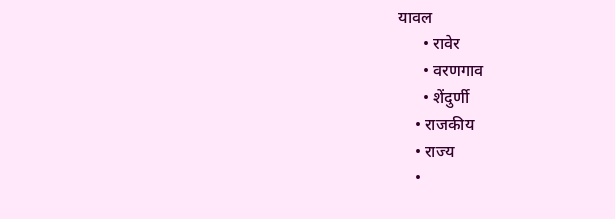यावल
      • रावेर
      • वरणगाव
      • शेंदुर्णी
    • राजकीय
    • राज्य
    •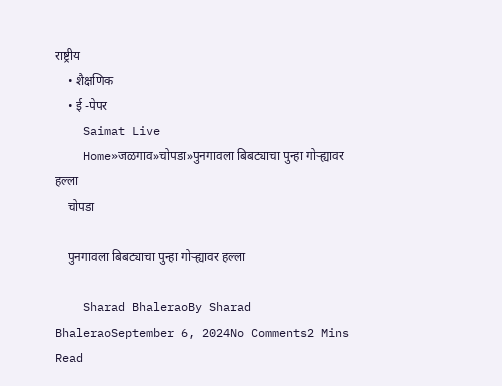राष्ट्रीय
    • शैक्षणिक
    • ई -पेपर
    Saimat Live
    Home»जळगाव»चोपडा»पुनगावला बिबट्याचा पुन्हा गोऱ्ह्यावर हल्ला
    चोपडा

    पुनगावला बिबट्याचा पुन्हा गोऱ्ह्यावर हल्ला

    Sharad BhaleraoBy Sharad BhaleraoSeptember 6, 2024No Comments2 Mins Read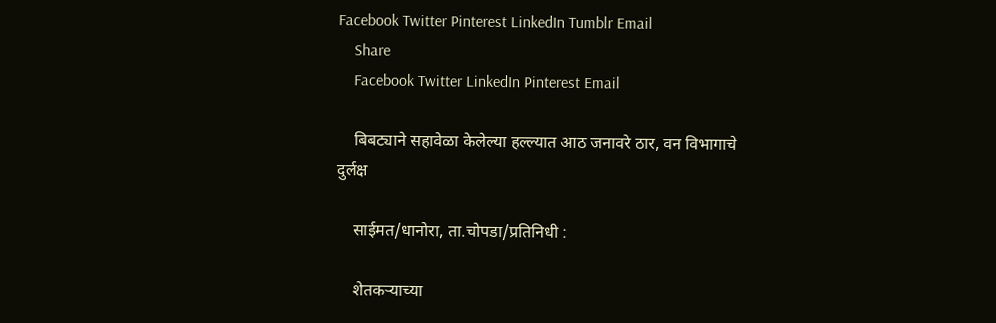Facebook Twitter Pinterest LinkedIn Tumblr Email
    Share
    Facebook Twitter LinkedIn Pinterest Email

    बिबट्याने सहावेळा केलेल्या हल्ल्यात आठ जनावरे ठार, वन विभागाचे दुर्लक्ष

    साईमत/धानोरा, ता.चोपडा/प्रतिनिधी :

    शेतकऱ्याच्या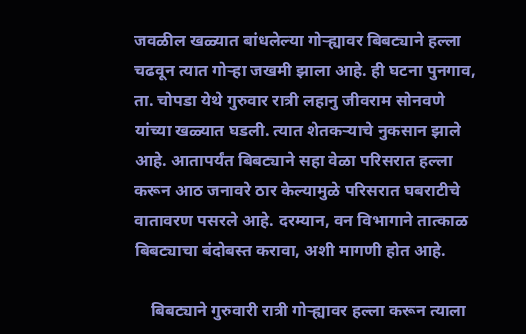जवळील खळ्यात बांधलेल्या गोऱ्ह्यावर बिबट्याने हल्ला चढवून त्यात गोऱ्हा जखमी झाला आहे. ही घटना पुनगाव, ता. चोपडा येथे गुरुवार रात्री लहानु जीवराम सोनवणे यांच्या खळ्यात घडली. त्यात शेतकऱ्याचे नुकसान झाले आहे. आतापर्यंत बिबट्याने सहा वेळा परिसरात हल्ला करून आठ जनावरे ठार केल्यामुळे परिसरात घबराटीचे वातावरण पसरले आहे. दरम्यान, वन विभागाने तात्काळ बिबट्याचा बंदोबस्त करावा, अशी मागणी होत आहे.

    बिबट्याने गुरुवारी रात्री गोऱ्ह्यावर हल्ला करून त्याला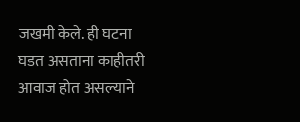जखमी केले. ही घटना घडत असताना काहीतरी आवाज होत असल्याने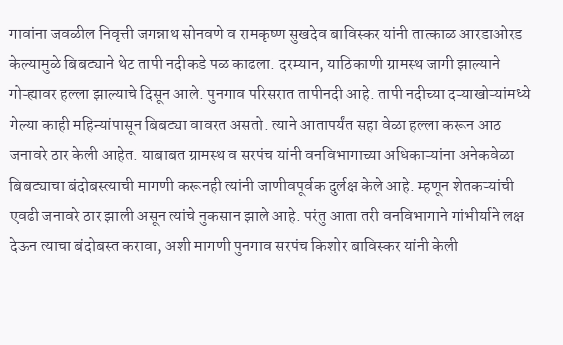गावांना जवळील निवृत्ती जगन्नाथ सोनवणे व रामकृष्ण सुखदेव बाविस्कर यांनी तात्काळ आरडाओरड केल्यामुळे बिबट्याने थेट तापी नदीकडे पळ काढला. दरम्यान, याठिकाणी ग्रामस्थ जागी झाल्याने गोऱ्ह्यावर हल्ला झाल्याचे दिसून आले. पुनगाव परिसरात तापीनदी आहे. तापी नदीच्या दऱ्याखोऱ्यांमध्ये गेल्या काही महिन्यांपासून बिबट्या वावरत असतो. त्याने आतापर्यंत सहा वेळा हल्ला करून आठ जनावरे ठार केली आहेत. याबाबत ग्रामस्थ व सरपंच यांनी वनविभागाच्या अधिकाऱ्यांना अनेकवेळा बिबट्याचा बंदोबस्त्याची मागणी करूनही त्यांनी जाणीवपूर्वक दुर्लक्ष केले आहे. म्हणून शेतकऱ्यांची एवढी जनावरे ठार झाली असून त्यांचे नुकसान झाले आहे. परंतु आता तरी वनविभागाने गांभीर्याने लक्ष देऊन त्याचा बंदोबस्त करावा, अशी मागणी पुनगाव सरपंच किशोर बाविस्कर यांनी केली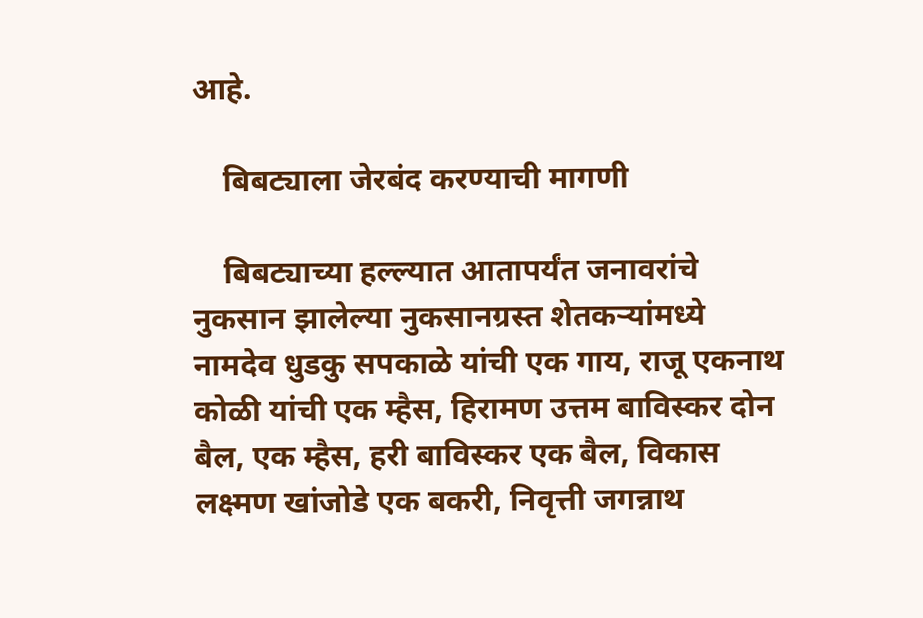आहे.

    बिबट्याला जेरबंद करण्याची मागणी

    बिबट्याच्या हल्ल्यात आतापर्यंत जनावरांचे नुकसान झालेल्या नुकसानग्रस्त शेतकऱ्यांमध्ये नामदेव धुडकु सपकाळे यांची एक गाय, राजू एकनाथ कोळी यांची एक म्हैस, हिरामण उत्तम बाविस्कर दोन बैल, एक म्हैस, हरी बाविस्कर एक बैल, विकास लक्ष्मण खांजोडे एक बकरी, निवृत्ती जगन्नाथ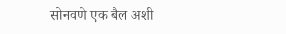सोनवणे एक बैल अशी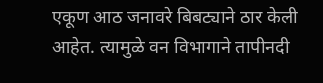एकूण आठ जनावरे बिबट्याने ठार केली आहेत. त्यामुळे वन विभागाने तापीनदी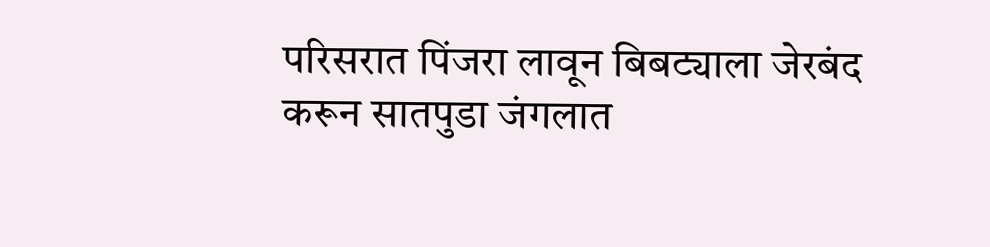परिसरात पिंजरा लावून बिबट्याला जेरबंद करून सातपुडा जंगलात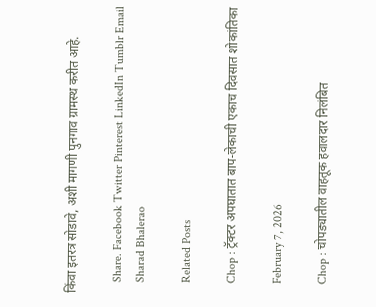किंवा इतरत्र सोडावे, अशी मागणी पुनगाव ग्रामस्थ करीत आहे.

    Share. Facebook Twitter Pinterest LinkedIn Tumblr Email
    Sharad Bhalerao

    Related Posts

    Chop : ट्रॅक्टर अपघातात बाप-लेकाची एकाच दिवसात शोकांतिका

    February 7, 2026

    Chop : चोपड्यातील वाहतूक हवालदार निलंबित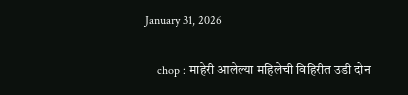January 31, 2026

    chop : माहेरी आलेल्या महिलेची विहिरीत उडी दोन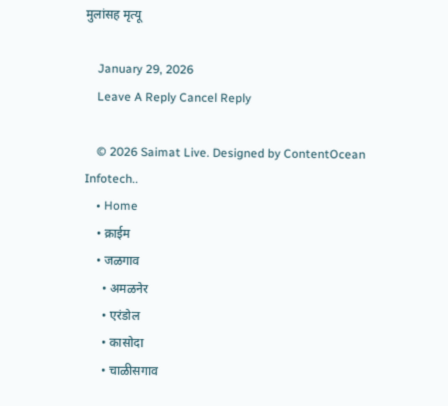मुलांसह मृत्यू

    January 29, 2026
    Leave A Reply Cancel Reply

    © 2026 Saimat Live. Designed by ContentOcean Infotech..
    • Home
    • क्राईम
    • जळगाव
      • अमळनेर
      • एरंडोल
      • कासोदा
      • चाळीसगाव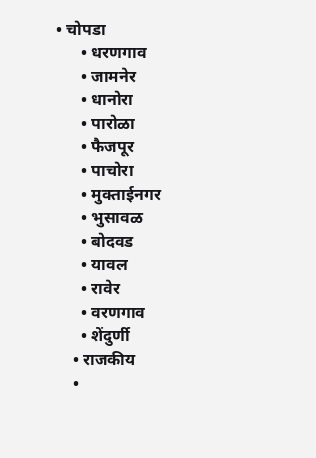• चोपडा
      • धरणगाव
      • जामनेर
      • धानोरा
      • पारोळा
      • फैजपूर
      • पाचोरा
      • मुक्ताईनगर
      • भुसावळ
      • बोदवड
      • यावल
      • रावेर
      • वरणगाव
      • शेंदुर्णी
    • राजकीय
    •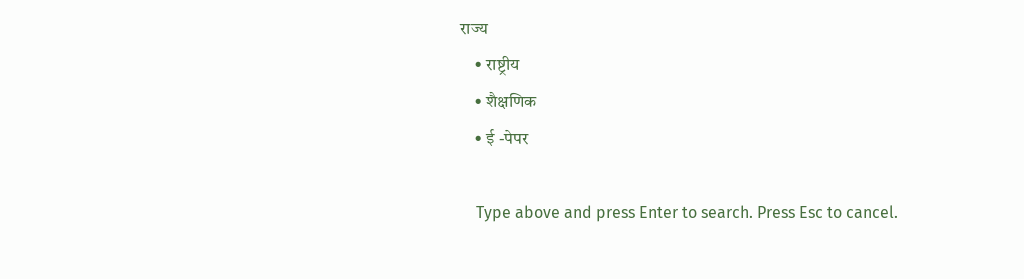राज्य
    • राष्ट्रीय
    • शैक्षणिक
    • ई -पेपर

    Type above and press Enter to search. Press Esc to cancel.